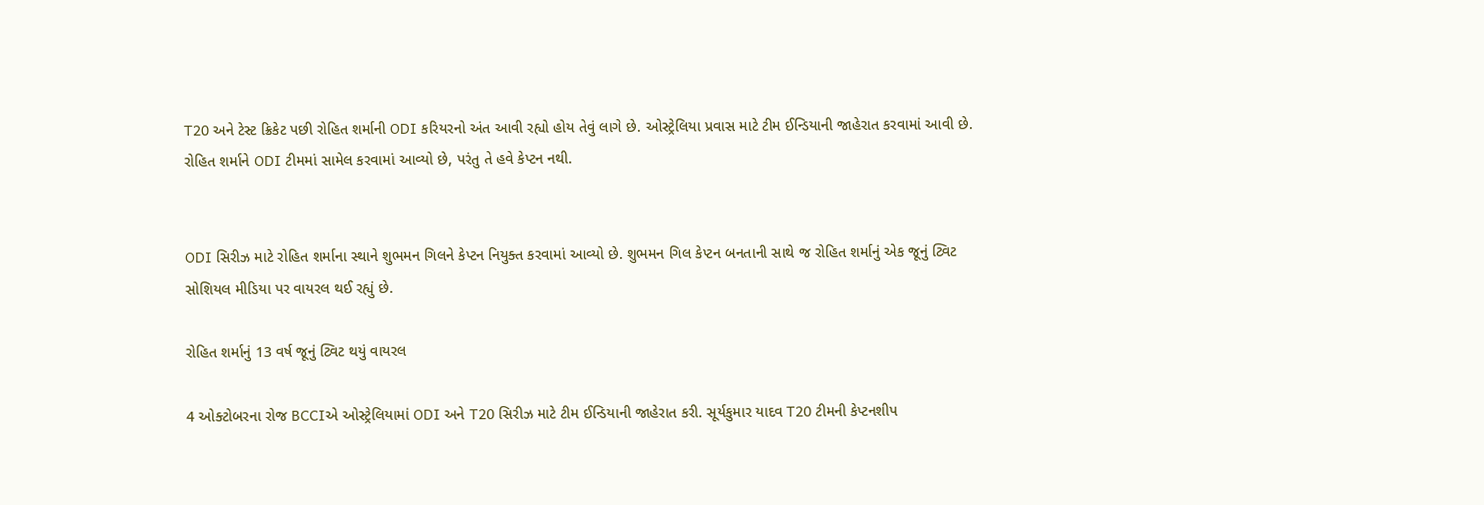T20 અને ટેસ્ટ ક્રિકેટ પછી રોહિત શર્માની ODI કરિયરનો અંત આવી રહ્યો હોય તેવું લાગે છે. ઓસ્ટ્રેલિયા પ્રવાસ માટે ટીમ ઈન્ડિયાની જાહેરાત કરવામાં આવી છે. રોહિત શર્માને ODI ટીમમાં સામેલ કરવામાં આવ્યો છે, પરંતુ તે હવે કેપ્ટન નથી.


ODI સિરીઝ માટે રોહિત શર્માના સ્થાને શુભમન ગિલને કેપ્ટન નિયુક્ત કરવામાં આવ્યો છે. શુભમન ગિલ કેપ્ટન બનતાની સાથે જ રોહિત શર્માનું એક જૂનું ટ્વિટ સોશિયલ મીડિયા પર વાયરલ થઈ રહ્યું છે.

રોહિત શર્માનું 13 વર્ષ જૂનું ટ્વિટ થયું વાયરલ

4 ઓક્ટોબરના રોજ BCCIએ ઓસ્ટ્રેલિયામાં ODI અને T20 સિરીઝ માટે ટીમ ઈન્ડિયાની જાહેરાત કરી. સૂર્યકુમાર યાદવ T20 ટીમની કેપ્ટનશીપ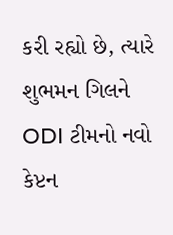કરી રહ્યો છે, ત્યારે શુભમન ગિલને ODI ટીમનો નવો કેપ્ટન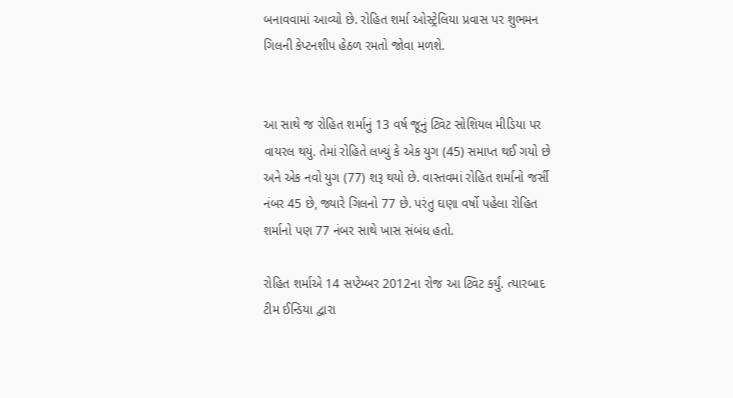બનાવવામાં આવ્યો છે. રોહિત શર્મા ઓસ્ટ્રેલિયા પ્રવાસ પર શુભમન ગિલની કેપ્ટનશીપ હેઠળ રમતો જોવા મળશે.


આ સાથે જ રોહિત શર્માનું 13 વર્ષ જૂનું ટ્વિટ સોશિયલ મીડિયા પર વાયરલ થયું. તેમાં રોહિતે લખ્યું કે એક યુગ (45) સમાપ્ત થઈ ગયો છે અને એક નવો યુગ (77) શરૂ થયો છે. વાસ્તવમાં રોહિત શર્માનો જર્સી નંબર 45 છે, જ્યારે ગિલનો 77 છે. પરંતુ ઘણા વર્ષો પહેલા રોહિત શર્માનો પણ 77 નંબર સાથે ખાસ સંબંધ હતો.

રોહિત શર્માએ 14 સપ્ટેમ્બર 2012ના રોજ આ ટ્વિટ કર્યું. ત્યારબાદ ટીમ ઈન્ડિયા દ્વારા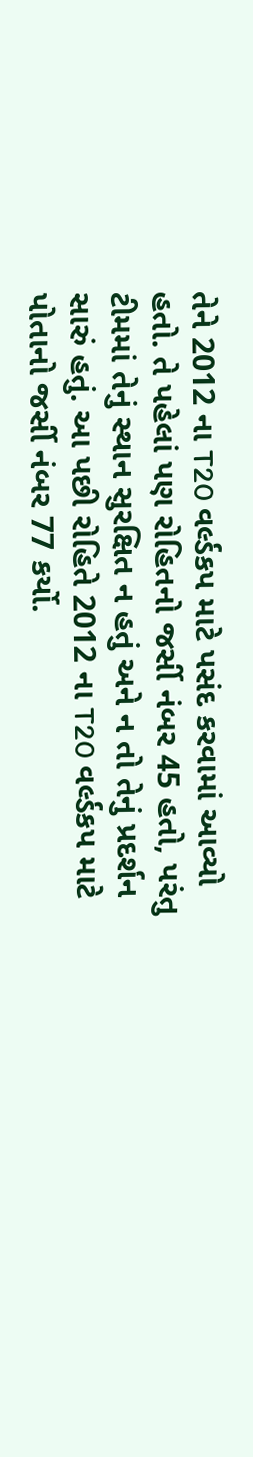તેને 2012 ના T20 વર્લ્ડકપ માટે પસંદ કરવામાં આવ્યો હતો. તે પહેલાં પણ રોહિતનો જર્સી નંબર 45 હતો, પરંતુ ટીમમાં તેનું સ્થાન સુરક્ષિત ન હતું અને ન તો તેનું પ્રદર્શન સારું હતું. આ પછી રોહિતે 2012 ના T20 વર્લ્ડકપ માટે પોતાનો જર્સી નંબર 77 કર્યો.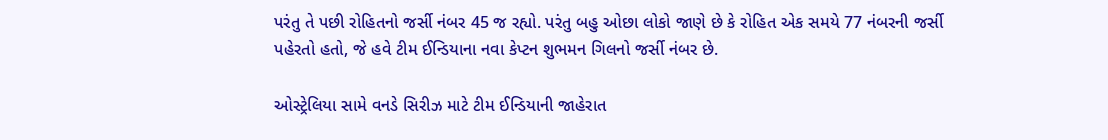પરંતુ તે પછી રોહિતનો જર્સી નંબર 45 જ રહ્યો. પરંતુ બહુ ઓછા લોકો જાણે છે કે રોહિત એક સમયે 77 નંબરની જર્સી પહેરતો હતો, જે હવે ટીમ ઈન્ડિયાના નવા કેપ્ટન શુભમન ગિલનો જર્સી નંબર છે.

ઓસ્ટ્રેલિયા સામે વનડે સિરીઝ માટે ટીમ ઈન્ડિયાની જાહેરાત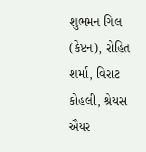શુભમન ગિલ (કેપ્ટન), રોહિત શર્મા, વિરાટ કોહલી, શ્રેયસ ઐયર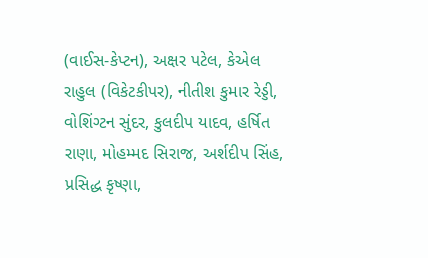(વાઈસ-કેપ્ટન), અક્ષર પટેલ, કેએલ રાહુલ (વિકેટકીપર), નીતીશ કુમાર રેડ્ડી, વોશિંગ્ટન સુંદર, કુલદીપ યાદવ, હર્ષિત રાણા, મોહમ્મદ સિરાજ, અર્શદીપ સિંહ, પ્રસિદ્ધ કૃષ્ણા,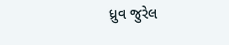ધ્રુવ જુરેલ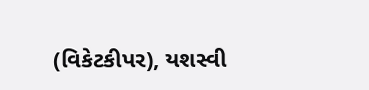(વિકેટકીપર), યશસ્વી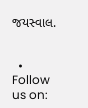જયસ્વાલ.


  • Follow us on: